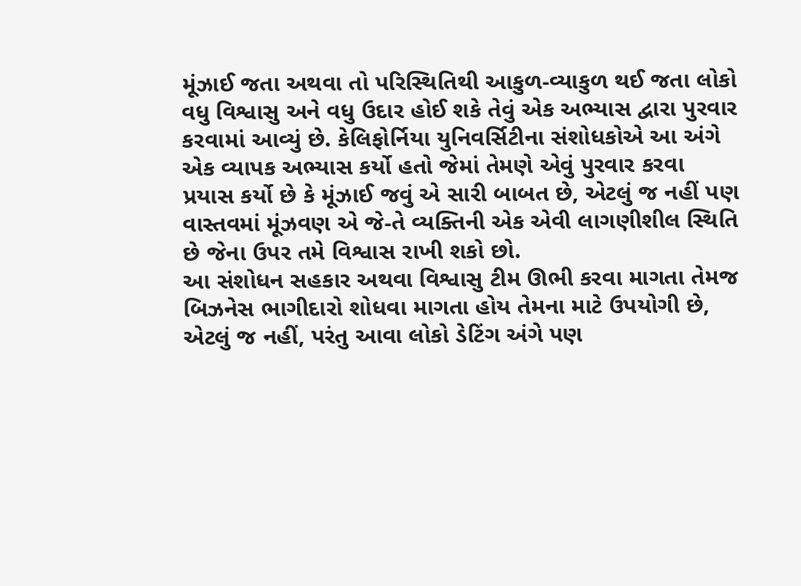મૂંઝાઈ જતા અથવા તો પરિસ્થિતિથી આકુળ-વ્યાકુળ થઈ જતા લોકો વધુ વિશ્વાસુ અને વધુ ઉદાર હોઈ શકે તેવું એક અભ્યાસ દ્વારા પુરવાર કરવામાં આવ્યું છે. કેલિફોર્નિયા યુનિવર્સિટીના સંશોધકોએ આ અંગે એક વ્યાપક અભ્યાસ કર્યો હતો જેમાં તેમણે એવું પુરવાર કરવા પ્રયાસ કર્યો છે કે મૂંઝાઈ જવું એ સારી બાબત છે, એટલું જ નહીં પણ વાસ્તવમાં મૂંઝવણ એ જે-તે વ્યક્તિની એક એવી લાગણીશીલ સ્થિતિ છે જેના ઉપર તમે વિશ્વાસ રાખી શકો છો.
આ સંશોધન સહકાર અથવા વિશ્વાસુ ટીમ ઊભી કરવા માગતા તેમજ બિઝનેસ ભાગીદારો શોધવા માગતા હોય તેમના માટે ઉપયોગી છે, એટલું જ નહીં, પરંતુ આવા લોકો ડેટિંગ અંગે પણ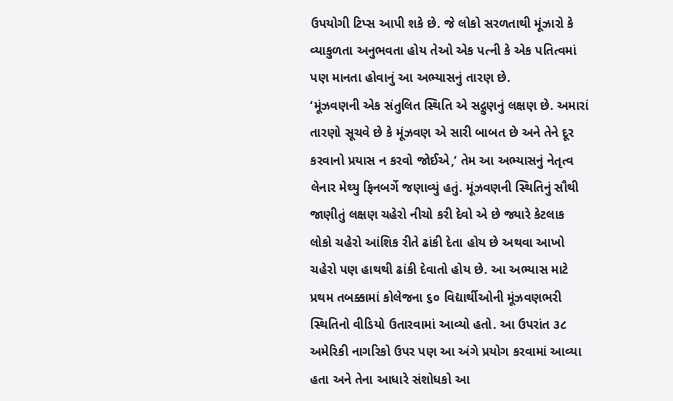ઉપયોગી ટિપ્સ આપી શકે છે. જે લોકો સરળતાથી મૂંઝારો કે વ્યાકુળતા અનુભવતા હોય તેઓ એક પત્ની કે એક પતિત્વમાં પણ માનતા હોવાનું આ અભ્યાસનું તારણ છે.
‘મૂંઝવણની એક સંતુલિત સ્થિતિ એ સદ્ગુણનું લક્ષણ છે. અમારાં તારણો સૂચવે છે કે મૂંઝવણ એ સારી બાબત છે અને તેને દૂર કરવાનો પ્રયાસ ન કરવો જોઈએ,’ તેમ આ અભ્યાસનું નેતૃત્વ લેનાર મેથ્યુ ફિનબર્ગે જણાવ્યું હતું. મૂંઝવણની સ્થિતિનું સૌથી જાણીતું લક્ષણ ચહેરો નીચો કરી દેવો એ છે જ્યારે કેટલાક લોકો ચહેરો આંશિક રીતે ઢાંકી દેતા હોય છે અથવા આખો ચહેરો પણ હાથથી ઢાંકી દેવાતો હોય છે. આ અભ્યાસ માટે પ્રથમ તબક્કામાં કોલેજના ૬૦ વિદ્યાર્થીઓની મૂંઝવણભરી સ્થિતિનો વીડિયો ઉતારવામાં આવ્યો હતો. આ ઉપરાંત ૩૮ અમેરિકી નાગરિકો ઉપર પણ આ અંગે પ્રયોગ કરવામાં આવ્યા હતા અને તેના આધારે સંશોધકો આ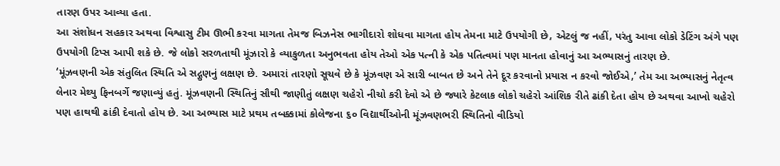તારણ ઉપર આવ્યા હતા.
આ સંશોધન સહકાર અથવા વિશ્વાસુ ટીમ ઊભી કરવા માગતા તેમજ બિઝનેસ ભાગીદારો શોધવા માગતા હોય તેમના માટે ઉપયોગી છે, એટલું જ નહીં, પરંતુ આવા લોકો ડેટિંગ અંગે પણ ઉપયોગી ટિપ્સ આપી શકે છે. જે લોકો સરળતાથી મૂંઝારો કે વ્યાકુળતા અનુભવતા હોય તેઓ એક પત્ની કે એક પતિત્વમાં પણ માનતા હોવાનું આ અભ્યાસનું તારણ છે.
‘મૂંઝવણની એક સંતુલિત સ્થિતિ એ સદ્ગુણનું લક્ષણ છે. અમારાં તારણો સૂચવે છે કે મૂંઝવણ એ સારી બાબત છે અને તેને દૂર કરવાનો પ્રયાસ ન કરવો જોઈએ,’ તેમ આ અભ્યાસનું નેતૃત્વ લેનાર મેથ્યુ ફિનબર્ગે જણાવ્યું હતું. મૂંઝવણની સ્થિતિનું સૌથી જાણીતું લક્ષણ ચહેરો નીચો કરી દેવો એ છે જ્યારે કેટલાક લોકો ચહેરો આંશિક રીતે ઢાંકી દેતા હોય છે અથવા આખો ચહેરો પણ હાથથી ઢાંકી દેવાતો હોય છે. આ અભ્યાસ માટે પ્રથમ તબક્કામાં કોલેજના ૬૦ વિદ્યાર્થીઓની મૂંઝવણભરી સ્થિતિનો વીડિયો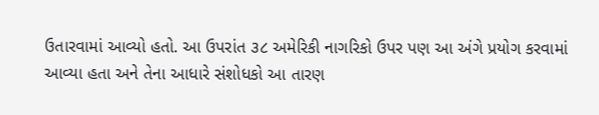ઉતારવામાં આવ્યો હતો. આ ઉપરાંત ૩૮ અમેરિકી નાગરિકો ઉપર પણ આ અંગે પ્રયોગ કરવામાં આવ્યા હતા અને તેના આધારે સંશોધકો આ તારણ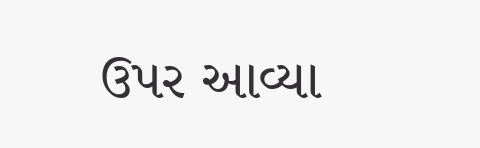ઉપર આવ્યા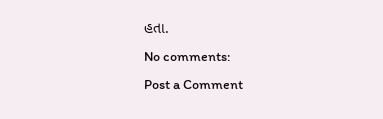હતા.
No comments:
Post a Comment